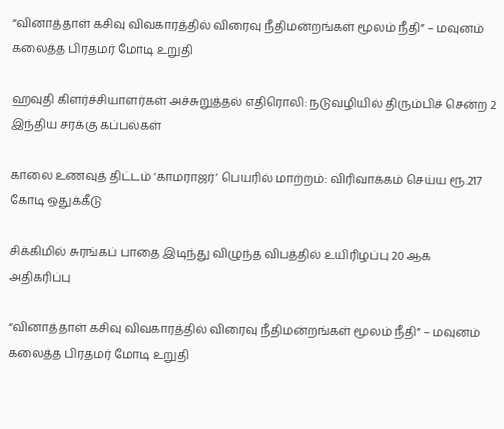“வினாத்தாள் கசிவு விவகாரத்தில் விரைவு நீதிமன்றங்கள் மூலம் நீதி” – மவுனம் கலைத்த பிரதமர் மோடி உறுதி

ஹவுதி கிளர்ச்சியாளர்கள் அச்சுறுத்தல் எதிரொலி: நடுவழியில் திரும்பிச் சென்ற 2 இந்திய சரக்கு கப்பல்கள்

காலை உணவுத் திட்டம் ‘காமராஜர்’ பெயரில் மாற்றம்: விரிவாக்கம் செய்ய ரூ.217 கோடி ஒதுக்கீடு

சிக்கிமில் சுரங்கப் பாதை இடிந்து விழுந்த விபத்தில் உயிரிழப்பு 20 ஆக அதிகரிப்பு

“வினாத்தாள் கசிவு விவகாரத்தில் விரைவு நீதிமன்றங்கள் மூலம் நீதி” – மவுனம் கலைத்த பிரதமர் மோடி உறுதி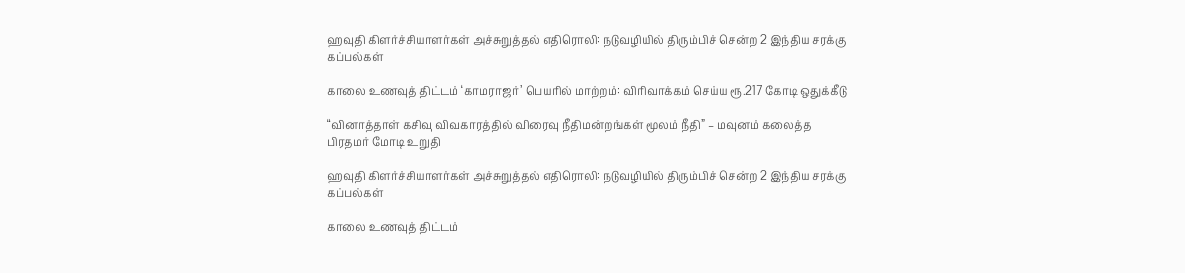ஹவுதி கிளர்ச்சியாளர்கள் அச்சுறுத்தல் எதிரொலி: நடுவழியில் திரும்பிச் சென்ற 2 இந்திய சரக்கு கப்பல்கள்

காலை உணவுத் திட்டம் ‘காமராஜர்’ பெயரில் மாற்றம்: விரிவாக்கம் செய்ய ரூ.217 கோடி ஒதுக்கீடு

“வினாத்தாள் கசிவு விவகாரத்தில் விரைவு நீதிமன்றங்கள் மூலம் நீதி” – மவுனம் கலைத்த பிரதமர் மோடி உறுதி

ஹவுதி கிளர்ச்சியாளர்கள் அச்சுறுத்தல் எதிரொலி: நடுவழியில் திரும்பிச் சென்ற 2 இந்திய சரக்கு கப்பல்கள்

காலை உணவுத் திட்டம்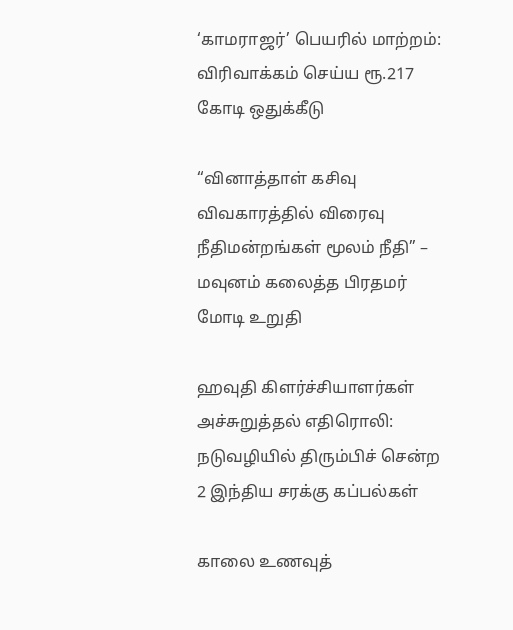‘காமராஜர்’ பெயரில் மாற்றம்: விரிவாக்கம் செய்ய ரூ.217 கோடி ஒதுக்கீடு

“வினாத்தாள் கசிவு விவகாரத்தில் விரைவு நீதிமன்றங்கள் மூலம் நீதி” – மவுனம் கலைத்த பிரதமர் மோடி உறுதி

ஹவுதி கிளர்ச்சியாளர்கள் அச்சுறுத்தல் எதிரொலி: நடுவழியில் திரும்பிச் சென்ற 2 இந்திய சரக்கு கப்பல்கள்

காலை உணவுத்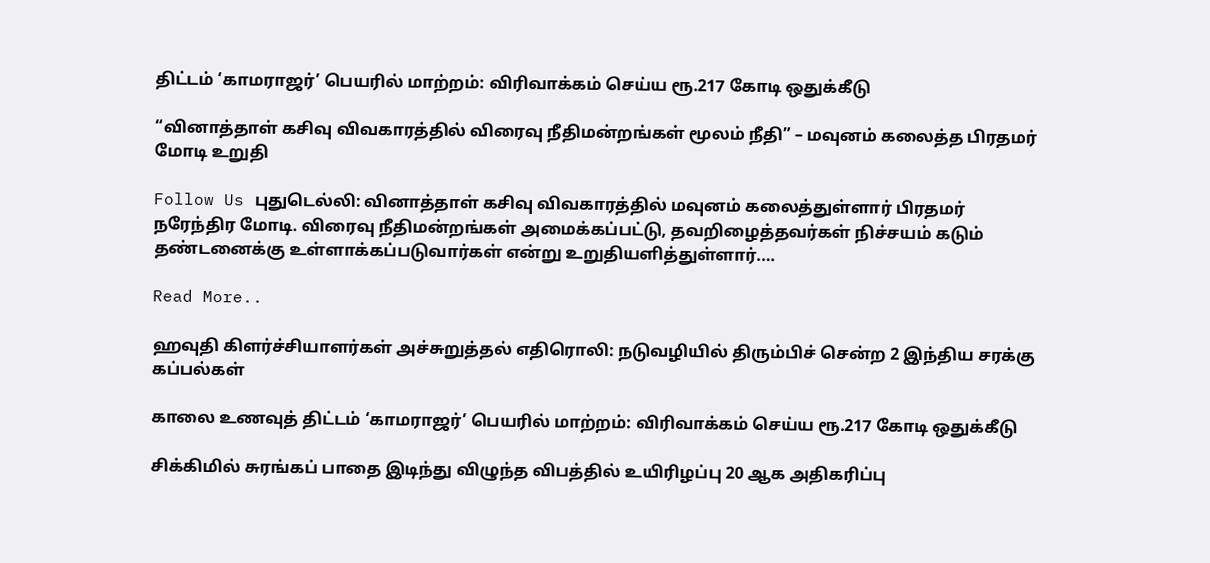திட்டம் ‘காமராஜர்’ பெயரில் மாற்றம்: விரிவாக்கம் செய்ய ரூ.217 கோடி ஒதுக்கீடு

“வினாத்தாள் கசிவு விவகாரத்தில் விரைவு நீதிமன்றங்கள் மூலம் நீதி” – மவுனம் கலைத்த பிரதமர் மோடி உறுதி

Follow Us புதுடெல்லி: வினாத்தாள் கசிவு விவகாரத்தில் மவுனம் கலைத்துள்ளார் பிரதமர் நரேந்திர மோடி. விரைவு நீதிமன்றங்கள் அமைக்கப்பட்டு, தவறிழைத்தவர்கள் நிச்சயம் கடும் தண்டனைக்கு உள்ளாக்கப்படுவார்கள் என்று உறுதியளித்துள்ளார்.…

Read More..

ஹவுதி கிளர்ச்சியாளர்கள் அச்சுறுத்தல் எதிரொலி: நடுவழியில் திரும்பிச் சென்ற 2 இந்திய சரக்கு கப்பல்கள்

காலை உணவுத் திட்டம் ‘காமராஜர்’ பெயரில் மாற்றம்: விரிவாக்கம் செய்ய ரூ.217 கோடி ஒதுக்கீடு

சிக்கிமில் சுரங்கப் பாதை இடிந்து விழுந்த விபத்தில் உயிரிழப்பு 20 ஆக அதிகரிப்பு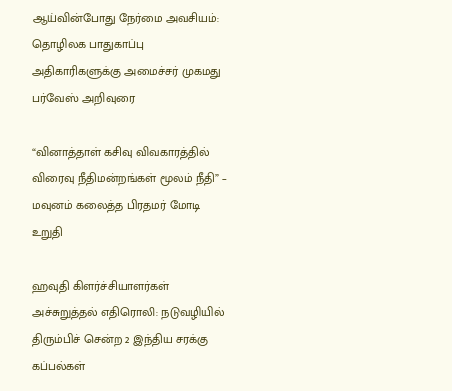ஆய்வின்போது நேர்மை அவசியம்: தொழிலக பாதுகாப்பு அதிகாரிகளுக்கு அமைச்சர் முகமது பர்வேஸ் அறிவுரை

“வினாத்தாள் கசிவு விவகாரத்தில் விரைவு நீதிமன்றங்கள் மூலம் நீதி” – மவுனம் கலைத்த பிரதமர் மோடி உறுதி

ஹவுதி கிளர்ச்சியாளர்கள் அச்சுறுத்தல் எதிரொலி: நடுவழியில் திரும்பிச் சென்ற 2 இந்திய சரக்கு கப்பல்கள்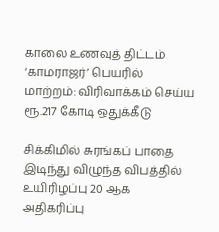காலை உணவுத் திட்டம் ‘காமராஜர்’ பெயரில் மாற்றம்: விரிவாக்கம் செய்ய ரூ.217 கோடி ஒதுக்கீடு

சிக்கிமில் சுரங்கப் பாதை இடிந்து விழுந்த விபத்தில் உயிரிழப்பு 20 ஆக அதிகரிப்பு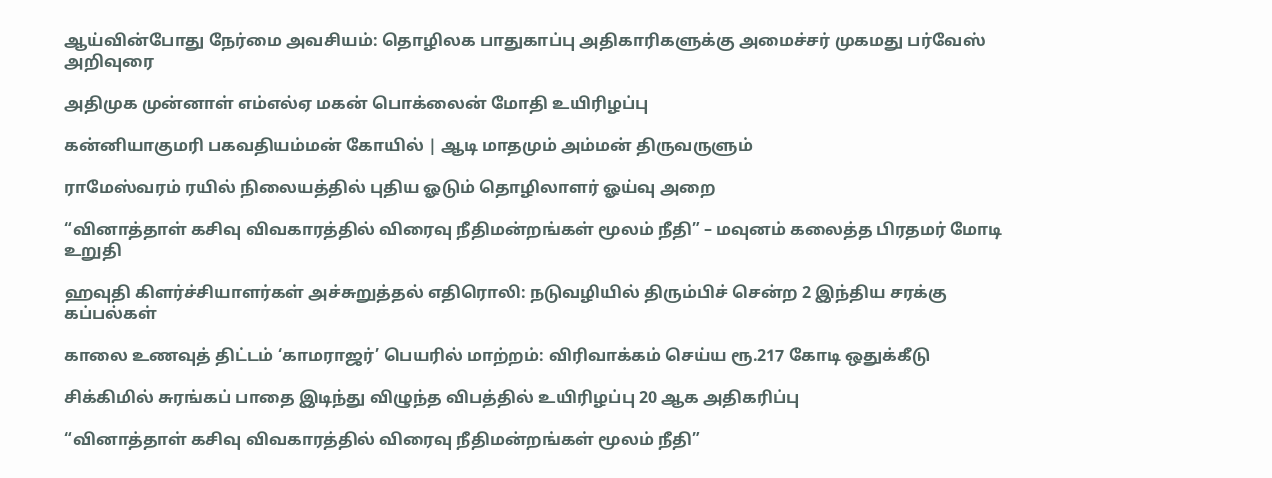ஆய்வின்போது நேர்மை அவசியம்: தொழிலக பாதுகாப்பு அதிகாரிகளுக்கு அமைச்சர் முகமது பர்வேஸ் அறிவுரை

அதிமுக முன்னாள் எம்எல்ஏ மகன் பொக்லைன் மோதி உயிரிழப்பு

கன்னியாகுமரி பகவதியம்மன் கோயில் | ஆடி மாதமும் அம்மன் திருவருளும்

ராமேஸ்வரம் ரயில் நிலையத்தில் புதிய ஓடும் தொழிலாளர் ஓய்வு அறை

“வினாத்தாள் கசிவு விவகாரத்தில் விரைவு நீதிமன்றங்கள் மூலம் நீதி” – மவுனம் கலைத்த பிரதமர் மோடி உறுதி

ஹவுதி கிளர்ச்சியாளர்கள் அச்சுறுத்தல் எதிரொலி: நடுவழியில் திரும்பிச் சென்ற 2 இந்திய சரக்கு கப்பல்கள்

காலை உணவுத் திட்டம் ‘காமராஜர்’ பெயரில் மாற்றம்: விரிவாக்கம் செய்ய ரூ.217 கோடி ஒதுக்கீடு

சிக்கிமில் சுரங்கப் பாதை இடிந்து விழுந்த விபத்தில் உயிரிழப்பு 20 ஆக அதிகரிப்பு

“வினாத்தாள் கசிவு விவகாரத்தில் விரைவு நீதிமன்றங்கள் மூலம் நீதி”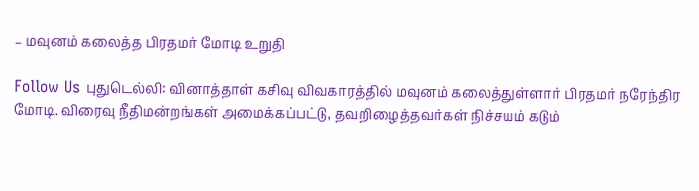– மவுனம் கலைத்த பிரதமர் மோடி உறுதி

Follow Us புதுடெல்லி: வினாத்தாள் கசிவு விவகாரத்தில் மவுனம் கலைத்துள்ளார் பிரதமர் நரேந்திர மோடி. விரைவு நீதிமன்றங்கள் அமைக்கப்பட்டு, தவறிழைத்தவர்கள் நிச்சயம் கடும்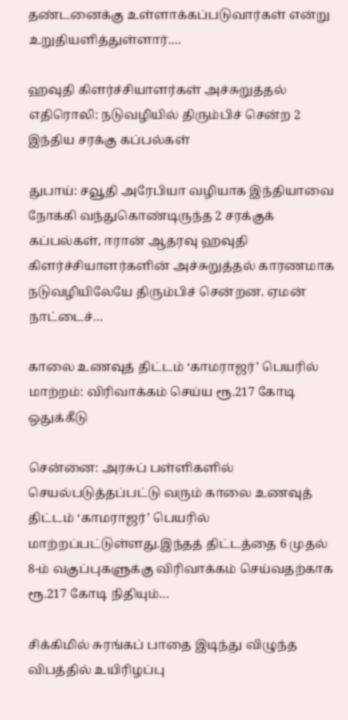தண்டனைக்கு உள்ளாக்கப்படுவார்கள் என்று உறுதியளித்துள்ளார்.…

ஹவுதி கிளர்ச்சியாளர்கள் அச்சுறுத்தல் எதிரொலி: நடுவழியில் திரும்பிச் சென்ற 2 இந்திய சரக்கு கப்பல்கள்

துபாய்: சவூதி அரேபியா வழியாக இந்தியாவை நோக்கி வந்துகொண்டிருந்த 2 சரக்குக் கப்பல்கள், ஈரான் ஆதரவு ஹவுதி கிளர்ச்சியாளர்களின் அச்சுறுத்தல் காரணமாக நடுவழியிலேயே திரும்பிச் சென்றன. ஏமன் நாட்டைச்…

காலை உணவுத் திட்டம் ‘காமராஜர்’ பெயரில் மாற்றம்: விரிவாக்கம் செய்ய ரூ.217 கோடி ஒதுக்கீடு

சென்னை: அரசுப் பள்ளிகளில் செயல்படுத்தப்பட்டு வரும் காலை உணவுத் திட்டம் ‘காமராஜர்’ பெயரில் மாற்றப்பட்டுள்ளது.இந்தத் திட்டத்தை 6 முதல் 8-ம் வகுப்புகளுக்கு விரிவாக்கம் செய்வதற்காக ரூ.217 கோடி நிதியும்…

சிக்கிமில் சுரங்கப் பாதை இடிந்து விழுந்த விபத்தில் உயிரிழப்பு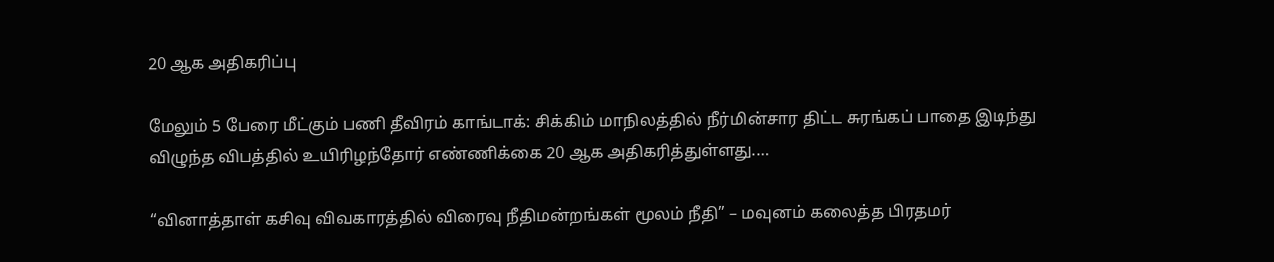20 ஆக அதிகரிப்பு

மேலும் 5 பேரை மீட்கும் பணி தீவிரம் காங்டாக்: சிக்கிம் மாநிலத்தில் நீர்மின்சார திட்ட சுரங்கப் பாதை இடிந்து விழுந்த விபத்தில் உயிரிழந்தோர் எண்ணிக்கை 20 ஆக அதிகரித்துள்ளது.…

“வினாத்தாள் கசிவு விவகாரத்தில் விரைவு நீதிமன்றங்கள் மூலம் நீதி” – மவுனம் கலைத்த பிரதமர்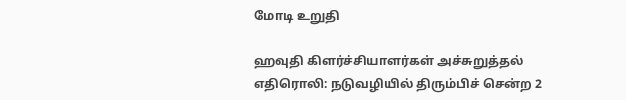மோடி உறுதி

ஹவுதி கிளர்ச்சியாளர்கள் அச்சுறுத்தல் எதிரொலி: நடுவழியில் திரும்பிச் சென்ற 2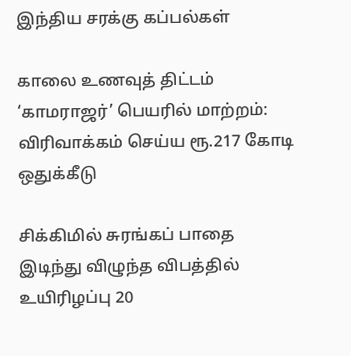இந்திய சரக்கு கப்பல்கள்

காலை உணவுத் திட்டம் ‘காமராஜர்’ பெயரில் மாற்றம்: விரிவாக்கம் செய்ய ரூ.217 கோடி ஒதுக்கீடு

சிக்கிமில் சுரங்கப் பாதை இடிந்து விழுந்த விபத்தில் உயிரிழப்பு 20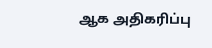ஆக அதிகரிப்பு